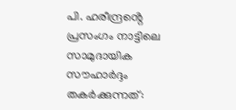പി. ഹരീന്ദ്രൻ്റെ പ്രസംഗം നാട്ടിലെ സാമുദായിക സൗഹാർദ്ദം തകർക്കുന്നത്: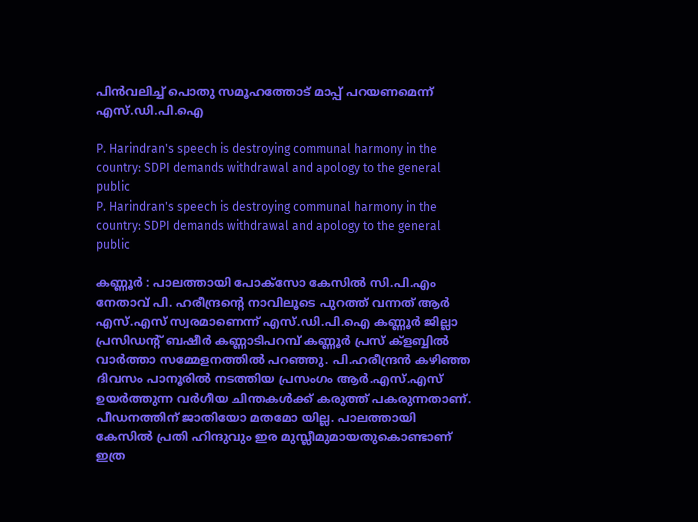പിൻവലിച്ച് പൊതു സമൂഹത്തോട് മാപ്പ് പറയണമെന്ന് എസ്.ഡി.പി.ഐ

P. Harindran's speech is destroying communal harmony in the country: SDPI demands withdrawal and apology to the general public
P. Harindran's speech is destroying communal harmony in the country: SDPI demands withdrawal and apology to the general public

കണ്ണൂർ : പാലത്തായി പോക്സോ കേസിൽ സി.പി.എം നേതാവ് പി. ഹരീന്ദ്രൻ്റെ നാവിലൂടെ പുറത്ത് വന്നത് ആർ എസ്.എസ് സ്വരമാണെന്ന് എസ്.ഡി.പി.ഐ കണ്ണൂർ ജില്ലാ പ്രസിഡൻ്റ് ബഷീർ കണ്ണാടിപറമ്പ് കണ്ണൂർ പ്രസ് ക്ളബ്ബിൽ വാർത്താ സമ്മേളനത്തിൽ പറഞ്ഞു. പി.ഹരീന്ദ്രൻ കഴിഞ്ഞ ദിവസം പാനൂരിൽ നടത്തിയ പ്രസംഗം ആർ.എസ്.എസ് ഉയർത്തുന്ന വർഗീയ ചിന്തകൾക്ക് കരുത്ത് പകരുന്നതാണ്. പീഡനത്തിന് ജാതിയോ മതമോ യില്ല. പാലത്തായി കേസിൽ പ്രതി ഹിന്ദുവും ഇര മുസ്ലീമുമായതുകൊണ്ടാണ് ഇത്ര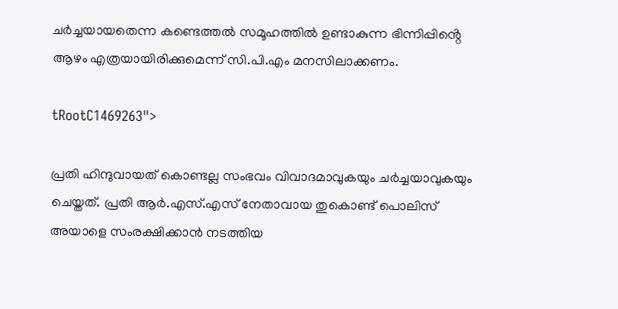ചർച്ചയായതെന്ന കണ്ടെത്തൽ സമൂഹത്തിൽ ഉണ്ടാകുന്ന ഭിന്നിപ്പിൻ്റെ ആഴം എത്രയായിരിക്കുമെന്ന് സി.പി.എം മനസിലാക്കണം.

tRootC1469263">

പ്രതി ഹിന്ദുവായത് കൊണ്ടല്ല സംഭവം വിവാദമാവുകയും ചർച്ചയാവുകയും ചെയ്തത്. പ്രതി ആർ.എസ്.എസ് നേതാവായ തുകൊണ്ട് പൊലിസ് അയാളെ സംരക്ഷിക്കാൻ നടത്തിയ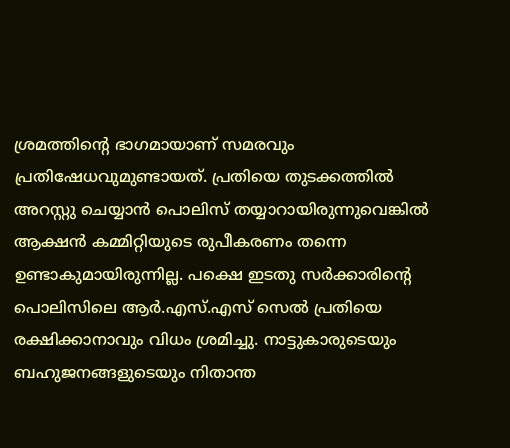ശ്രമത്തിൻ്റെ ഭാഗമായാണ് സമരവും പ്രതിഷേധവുമുണ്ടായത്. പ്രതിയെ തുടക്കത്തിൽ അറസ്റ്റു ചെയ്യാൻ പൊലിസ് തയ്യാറായിരുന്നുവെങ്കിൽ ആക്ഷൻ കമ്മിറ്റിയുടെ രുപീകരണം തന്നെ ഉണ്ടാകുമായിരുന്നില്ല. പക്ഷെ ഇടതു സർക്കാരിൻ്റെ പൊലിസിലെ ആർ.എസ്.എസ് സെൽ പ്രതിയെ രക്ഷിക്കാനാവും വിധം ശ്രമിച്ചു. നാട്ടുകാരുടെയും ബഹുജനങ്ങളുടെയും നിതാന്ത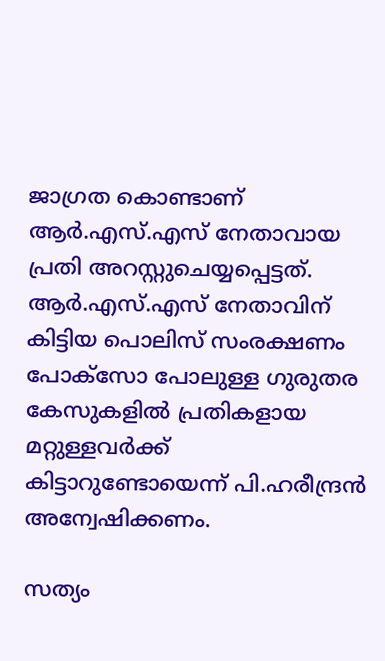ജാഗ്രത കൊണ്ടാണ് ആർ.എസ്.എസ് നേതാവായ പ്രതി അറസ്റ്റുചെയ്യപ്പെട്ടത്. ആർ.എസ്.എസ് നേതാവിന് കിട്ടിയ പൊലിസ് സംരക്ഷണം പോക്സോ പോലുള്ള ഗുരുതര കേസുകളിൽ പ്രതികളായ മറ്റുള്ളവർക്ക് കിട്ടാറുണ്ടോയെന്ന് പി.ഹരീന്ദ്രൻ അന്വേഷിക്കണം.

സത്യം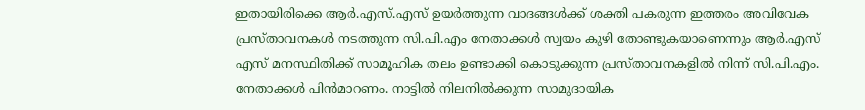ഇതായിരിക്കെ ആർ.എസ്.എസ് ഉയർത്തുന്ന വാദങ്ങൾക്ക് ശക്തി പകരുന്ന ഇത്തരം അവിവേക പ്രസ്താവനകൾ നടത്തുന്ന സി.പി.എം നേതാക്കൾ സ്വയം കുഴി തോണ്ടുകയാണെന്നും ആർ.എസ് എസ് മനസ്ഥിതിക്ക് സാമൂഹിക തലം ഉണ്ടാക്കി കൊടുക്കുന്ന പ്രസ്താവനകളിൽ നിന്ന് സി.പി.എം. നേതാക്കൾ പിൻമാറണം. നാട്ടിൽ നിലനിൽക്കുന്ന സാമുദായിക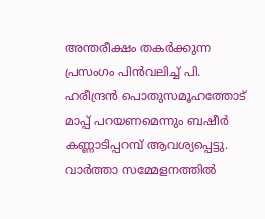അന്തരീക്ഷം തകർക്കുന്ന പ്രസംഗം പിൻവലിച്ച് പി. ഹരീന്ദ്രൻ പൊതുസമൂഹത്തോട് മാപ്പ് പറയണമെന്നും ബഷീർ കണ്ണാടിപ്പറമ്പ് ആവശ്യപ്പെട്ടു. വാർത്താ സമ്മേളനത്തിൽ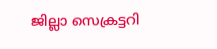ജില്ലാ സെക്രട്ടറി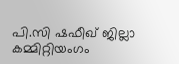പി.സി ഷഫീഖ് ജില്ലാ കമ്മിറ്റിയംഗം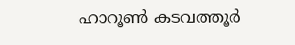ഹാറൂൺ കടവത്തൂർ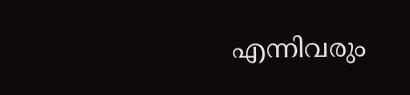എന്നിവരും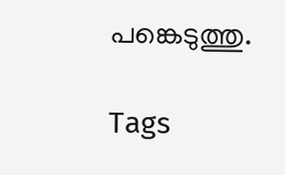പങ്കെടുത്തു.

Tags